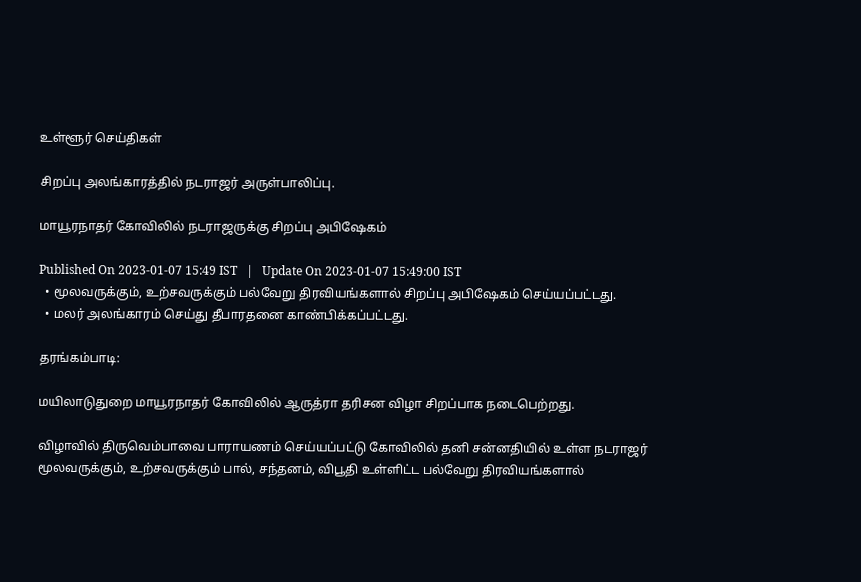உள்ளூர் செய்திகள்

சிறப்பு அலங்காரத்தில் நடராஜர் அருள்பாலிப்பு.

மாயூரநாதர் கோவிலில் நடராஜருக்கு சிறப்பு அபிஷேகம்

Published On 2023-01-07 15:49 IST   |   Update On 2023-01-07 15:49:00 IST
  • மூலவருக்கும், உற்சவருக்கும் பல்வேறு திரவியங்களால் சிறப்பு அபிஷேகம் செய்யப்பட்டது.
  • மலர் அலங்காரம் செய்து தீபாரதனை காண்பிக்கப்பட்டது.

தரங்கம்பாடி:

மயிலாடுதுறை மாயூரநாதர் கோவிலில் ஆருத்ரா தரிசன விழா சிறப்பாக நடைபெற்றது.

விழாவில் திருவெம்பாவை பாராயணம் செய்யப்பட்டு கோவிலில் தனி சன்னதியில் உள்ள நடராஜர் மூலவருக்கும், உற்சவருக்கும் பால், சந்தனம், விபூதி உள்ளிட்ட பல்வேறு திரவியங்களால்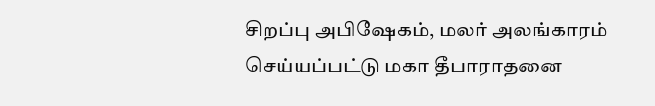சிறப்பு அபிஷேகம், மலர் அலங்காரம் செய்யப்பட்டு மகா தீபாராதனை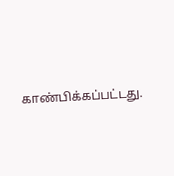காண்பிக்கப்பட்டது.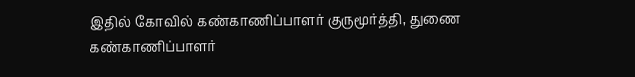இதில் கோவில் கண்காணிப்பாளர் குருமூர்த்தி, துணை கண்காணிப்பாளர்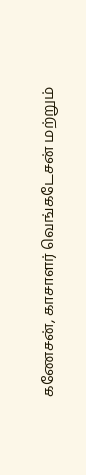கணேசன், காசாளர் வெங்கடேசன் மற்றும்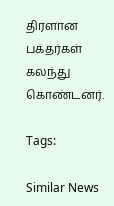திரளான பக்தர்கள் கலந்து கொண்டனர்.

Tags:

Similar News